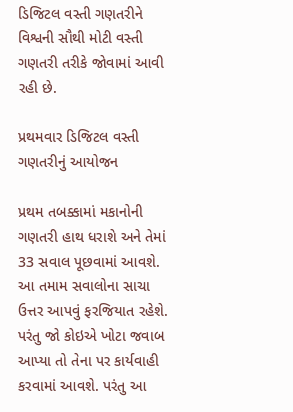ડિજિટલ વસ્તી ગણતરીને વિશ્વની સૌથી મોટી વસ્તી ગણતરી તરીકે જોવામાં આવી રહી છે.

પ્રથમવાર ડિજિટલ વસ્તી ગણતરીનું આયોજન

પ્રથમ તબક્કામાં મકાનોની ગણતરી હાથ ધરાશે અને તેમાં 33 સવાલ પૂછવામાં આવશે. આ તમામ સવાલોના સાચા ઉત્તર આપવું ફરજિયાત રહેશે. પરંતુ જો કોઇએ ખોટા જવાબ આપ્યા તો તેના પર કાર્યવાહી કરવામાં આવશે. પરંતુ આ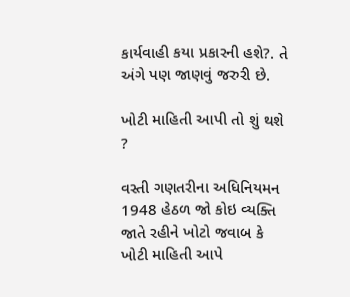કાર્યવાહી કયા પ્રકારની હશે?. તે અંગે પણ જાણવું જરુરી છે.

ખોટી માહિતી આપી તો શું થશે ?

વસ્તી ગણતરીના અધિનિયમન 1948 હેઠળ જો કોઇ વ્યક્તિ જાતે રહીને ખોટો જવાબ કે ખોટી માહિતી આપે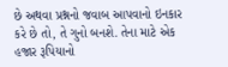છે અથવા પ્રશ્નનો જવાબ આપવાનો ઇનકાર કરે છે તો, તે ગુનો બનશે. તેના માટે એક હજાર રૂપિયાનો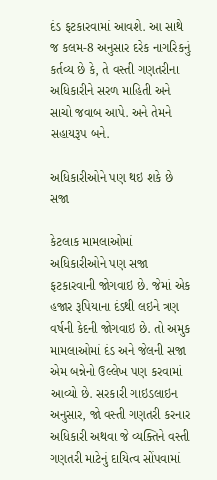દંડ ફટકારવામાં આવશે. આ સાથે જ કલમ-8 અનુસાર દરેક નાગરિકનું કર્તવ્ય છે કે, તે વસ્તી ગણતરીના અધિકારીને સરળ માહિતી અને સાચો જવાબ આપે. અને તેમને સહાયરૂપ બને.

અધિકારીઓને પણ થઇ શકે છે સજા

કેટલાક મામલાઓમાં અધિકારીઓને પણ સજા ફટકારવાની જોગવાઇ છે. જેમાં એક હજાર રૂપિયાના દંડથી લઇને ત્રણ વર્ષની કેદની જોગવાઇ છે. તો અમુક મામલાઓમાં દંડ અને જેલની સજા એમ બન્નેનો ઉલ્લેખ પણ કરવામાં આવ્યો છે. સરકારી ગાઇડલાઇન અનુસાર, જો વસ્તી ગણતરી કરનાર અધિકારી અથવા જે વ્યક્તિને વસ્તી ગણતરી માટેનું દાયિત્વ સોંપવામાં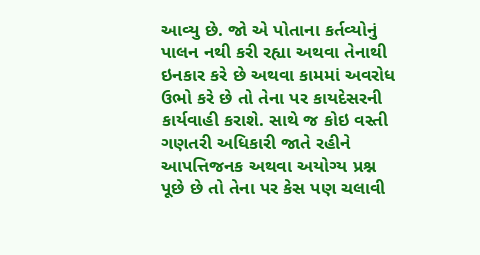આવ્યુ છે. જો એ પોતાના કર્તવ્યોનું પાલન નથી કરી રહ્યા અથવા તેનાથી ઇનકાર કરે છે અથવા કામમાં અવરોધ ઉભો કરે છે તો તેના પર કાયદેસરની કાર્યવાહી કરાશે. સાથે જ કોઇ વસ્તી ગણતરી અધિકારી જાતે રહીને આપત્તિજનક અથવા અયોગ્ય પ્રશ્ન પૂછે છે તો તેના પર કેસ પણ ચલાવી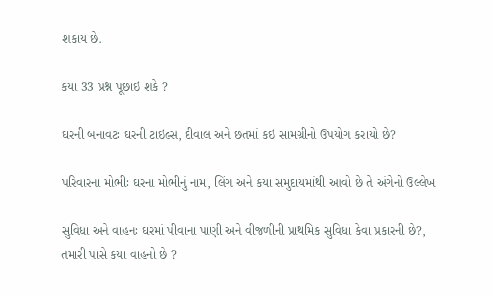શકાય છે.

કયા 33 પ્રશ્ન પૂછાઇ શકે ?

ઘરની બનાવટઃ ઘરની ટાઇલ્સ, દીવાલ અને છતમાં કઇ સામગ્રીનો ઉપયોગ કરાયો છે?

પરિવારના મોભીઃ ઘરના મોભીનું નામ, લિંગ અને કયા સમુદાયમાંથી આવો છે તે અંગેનો ઉલ્લેખ

સુવિધા અને વાહનઃ ઘરમાં પીવાના પાણી અને વીજળીની પ્રાથમિક સુવિધા કેવા પ્રકારની છે?, તમારી પાસે કયા વાહનો છે ?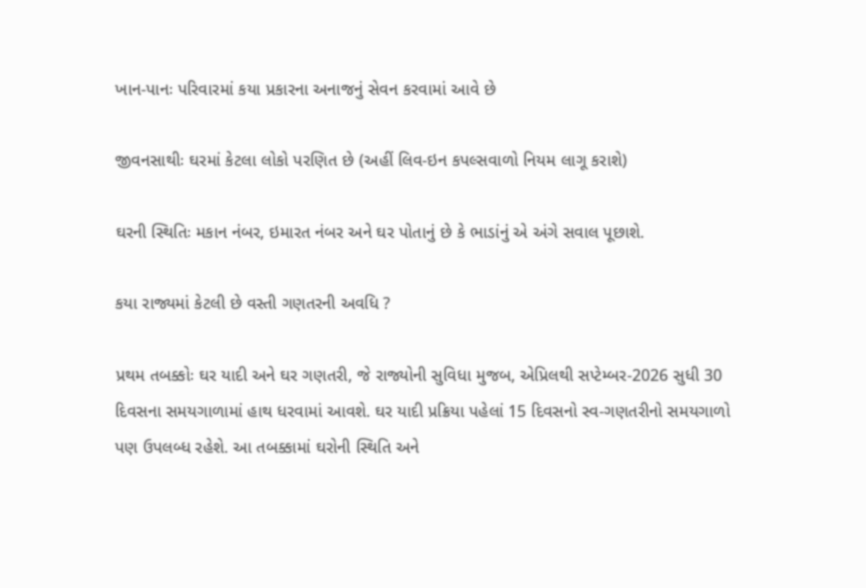ખાન-પાનઃ પરિવારમાં કયા પ્રકારના અનાજનું સેવન કરવામાં આવે છે

જીવનસાથીઃ ઘરમાં કેટલા લોકો પરણિત છે (અહીં લિવ-ઇન કપલ્સવાળો નિયમ લાગૂ કરાશે)

ઘરની સ્થિતિઃ મકાન નંબર, ઇમારત નંબર અને ઘર પોતાનું છે કે ભાડાંનું એ અંગે સવાલ પૂછાશે.

કયા રાજ્યમાં કેટલી છે વસ્તી ગણતરની અવધિ ?

પ્રથમ તબક્કોઃ ઘર યાદી અને ઘર ગણતરી, જે રાજ્યોની સુવિધા મુજબ, એપ્રિલથી સપ્ટેમ્બર-2026 સુધી 30 દિવસના સમયગાળામાં હાથ ધરવામાં આવશે. ઘર યાદી પ્રક્રિયા પહેલાં 15 દિવસનો સ્વ-ગણતરીનો સમયગાળો પણ ઉપલબ્ધ રહેશે. આ તબક્કામાં ઘરોની સ્થિતિ અને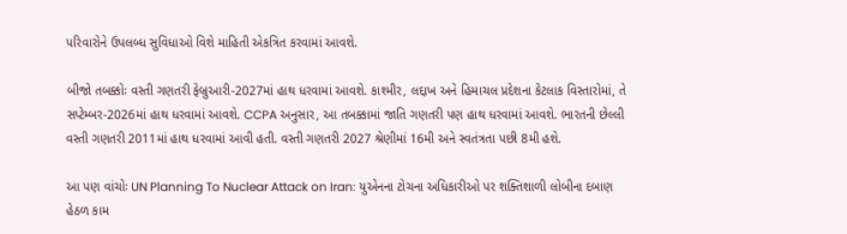પરિવારોને ઉપલબ્ધ સુવિધાઓ વિશે માહિતી એકત્રિત કરવામાં આવશે.

બીજો તબક્કોઃ વસ્તી ગણતરી ફેબ્રુઆરી-2027માં હાથ ધરવામાં આવશે. કાશ્મીર, લદ્દાખ અને હિમાચલ પ્રદેશના કેટલાક વિસ્તારોમાં, તે સપ્ટેમ્બર-2026માં હાથ ધરવામાં આવશે. CCPA અનુસાર, આ તબક્કામાં જાતિ ગણતરી પણ હાથ ધરવામાં આવશે. ભારતની છેલ્લી વસ્તી ગણતરી 2011માં હાથ ધરવામાં આવી હતી. વસ્તી ગણતરી 2027 શ્રેણીમાં 16મી અને સ્વતંત્રતા પછી 8મી હશે.

આ પણ વાંચોઃ UN Planning To Nuclear Attack on Iran: યુએનના ટોચના અધિકારીઓ પર શક્તિશાળી લોબીના દબાણ હેઠળ કામ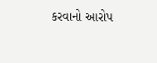કરવાનો આરોપ